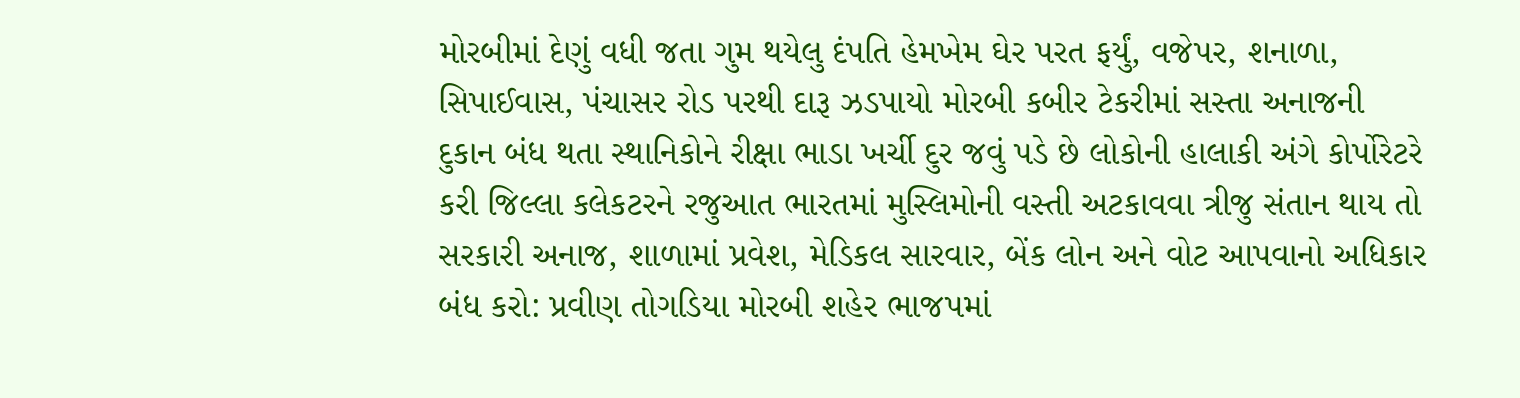મોરબીમાં દેણું વધી જતા ગુમ થયેલુ દંપતિ હેમખેમ ઘેર પરત ફર્યું, વજેપર, શનાળા, સિપાઈવાસ, પંચાસર રોડ પરથી દારૂ ઝડપાયો મોરબી કબીર ટેકરીમાં સસ્તા અનાજની દુકાન બંધ થતા સ્થાનિકોને રીક્ષા ભાડા ખર્ચી દુર જવું પડે છે લોકોની હાલાકી અંગે કોર્પોરેટરે કરી જિલ્લા કલેકટરને રજુઆત ભારતમાં મુસ્લિમોની વસ્તી અટકાવવા ત્રીજુ સંતાન થાય તો સરકારી અનાજ, શાળામાં પ્રવેશ, મેડિકલ સારવાર, બેંક લોન અને વોટ આપવાનો અધિકાર બંધ કરો: પ્રવીણ તોગડિયા મોરબી શહેર ભાજપમાં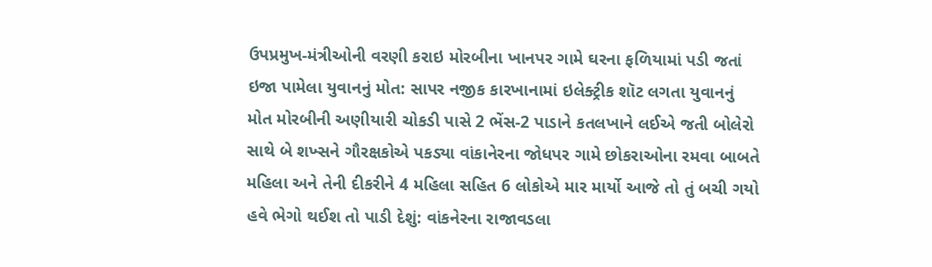ઉપપ્રમુખ-મંત્રીઓની વરણી કરાઇ મોરબીના ખાનપર ગામે ઘરના ફળિયામાં પડી જતાં ઇજા પામેલા યુવાનનું મોત: સાપર નજીક કારખાનામાં ઇલેક્ટ્રીક શૉટ લગતા યુવાનનું મોત મોરબીની અણીયારી ચોકડી પાસે 2 ભેંસ-2 પાડાને કતલખાને લઈએ જતી બોલેરો સાથે બે શખ્સને ગૌરક્ષકોએ પકડ્યા વાંકાનેરના જોધપર ગામે છોકરાઓના રમવા બાબતે મહિલા અને તેની દીકરીને 4 મહિલા સહિત 6 લોકોએ માર માર્યો આજે તો તું બચી ગયો હવે ભેગો થઈશ તો પાડી દેશું: વાંકનેરના રાજાવડલા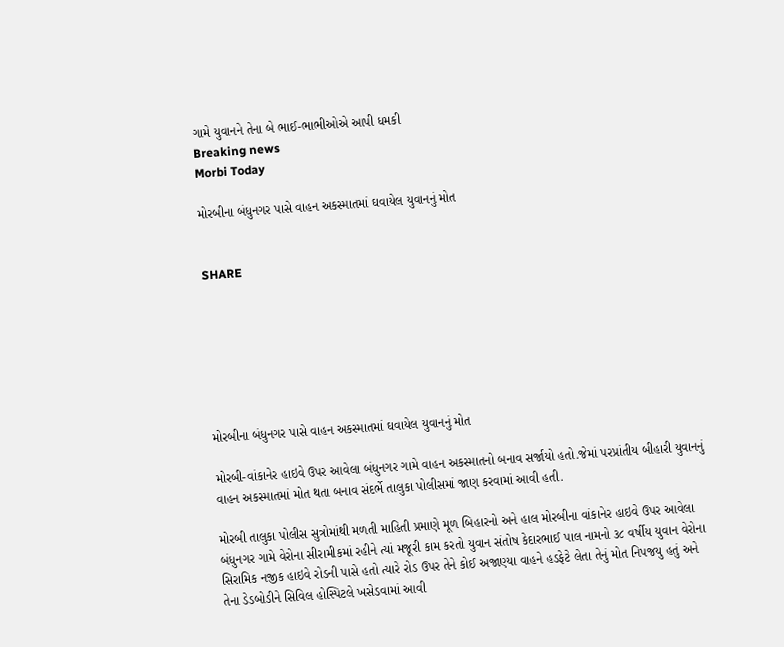ગામે યુવાનને તેના બે ભાઈ-ભાભીઓએ આપી ધમકી
Breaking news
Morbi Today

મોરબીના બંધુનગર પાસે વાહન અકસ્માતમાં ઘવાયેલ યુવાનનું મોત


SHARE







મોરબીના બંધુનગર પાસે વાહન અકસ્માતમાં ઘવાયેલ યુવાનનું મોત

મોરબી-વાંકાનેર હાઇવે ઉપર આવેલા બંધુનગર ગામે વાહન અકસ્માતનો બનાવ સર્જાયો હતો.જેમાં પરપ્રાંતીય બીહારી યુવાનનું વાહન અકસ્માતમાં મોત થતા બનાવ સંદર્ભે તાલુકા પોલીસમાં જાણ કરવામાં આવી હતી.

મોરબી તાલુકા પોલીસ સુત્રોમાંથી મળતી માહિતી પ્રમાણે મૂળ બિહારનો અને હાલ મોરબીના વાંકાનેર હાઇવે ઉપર આવેલા બંધુનગર ગામે વેરોના સીરામીકમાં રહીને ત્યાં મજૂરી કામ કરતો યુવાન સંતોષ કેદારભાઈ પાલ નામનો ૩૮ વર્ષીય યુવાન વેરોના સિરામિક નજીક હાઇવે રોડની પાસે હતો ત્યારે રોડ ઉપર તેને કોઈ અજાણ્યા વાહને હડફેટે લેતા તેનું મોત નિપજયુ હતું અને તેના ડેડબોડીને સિવિલ હોસ્પિટલે ખસેડવામાં આવી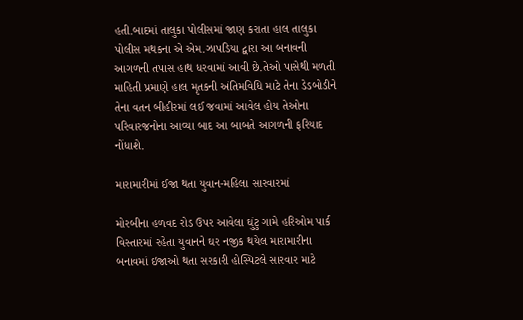હતી.બાદમાં તાલુકા પોલીસમાં જાણ કરાતા હાલ તાલુકા પોલીસ મથકના એ એમ.ઝાપડિયા દ્વારા આ બનાવની આગળની તપાસ હાથ ધરવામાં આવી છે.તેઓ પાસેથી મળતી માહિતી પ્રમાણે હાલ મૃતકની અંતિમવિધિ માટે તેના ડેડબોડીને તેના વતન બીહીરમાં લઈ જવામાં આવેલ હોય તેઓના પરિવારજનોના આવ્યા બાદ આ બાબતે આગળની ફરિયાદ નોંધાશે.

મારામારીમાં ઈજા થતા યુવાન-મહિલા સારવારમાં

મોરબીના હળવદ રોડ ઉપર આવેલા ઘુંટુ ગામે હરિઓમ પાર્ક વિસ્તારમાં રહેતા યુવાનને ઘર નજીક થયેલ મારામારીના બનાવમાં ઇજાઓ થતા સરકારી હોસ્પિટલે સારવાર માટે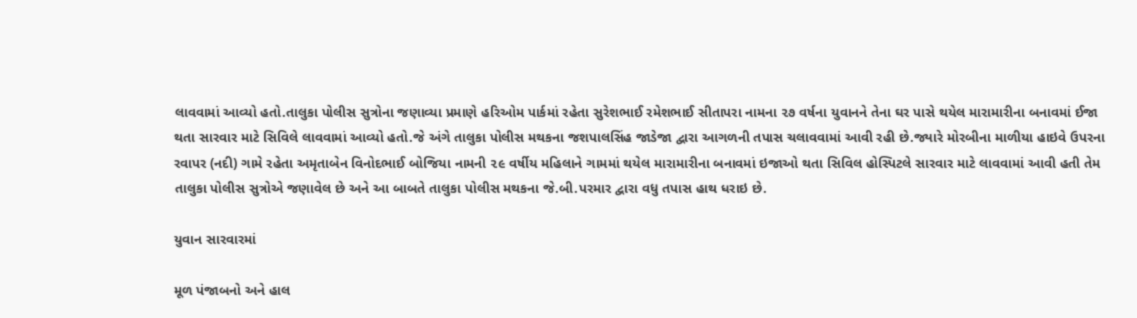લાવવામાં આવ્યો હતો.તાલુકા પોલીસ સુત્રોના જણાવ્યા પ્રમાણે હરિઓમ પાર્કમાં રહેતા સુરેશભાઈ રમેશભાઈ સીતાપરા નામના ૨૭ વર્ષના યુવાનને તેના ઘર પાસે થયેલ મારામારીના બનાવમાં ઈજા થતા સારવાર માટે સિવિલે લાવવામાં આવ્યો હતો.જે અંગે તાલુકા પોલીસ મથકના જશપાલસિંહ જાડેજા દ્વારા આગળની તપાસ ચલાવવામાં આવી રહી છે.જ્યારે મોરબીના માળીયા હાઇવે ઉપરના રવાપર (નદી) ગામે રહેતા અમૃતાબેન વિનોદભાઈ બોજિયા નામની ૨૯ વર્ષીય મહિલાને ગામમાં થયેલ મારામારીના બનાવમાં ઇજાઓ થતા સિવિલ હોસ્પિટલે સારવાર માટે લાવવામાં આવી હતી તેમ તાલુકા પોલીસ સુત્રોએ જણાવેલ છે અને આ બાબતે તાલુકા પોલીસ મથકના જે.બી.પરમાર દ્વારા વધુ તપાસ હાથ ધરાઇ છે.

યુવાન સારવારમાં

મૂળ પંજાબનો અને હાલ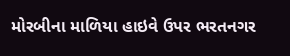મોરબીના માળિયા હાઇવે ઉપર ભરતનગર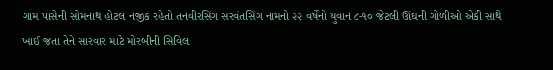ગામ પાસેની સોમનાથ હોટલ નજીક રહેતો તનવીરસિંગ સરવંતસિંગ નામનો ૨૨ વર્ષેનો યુવાન ૮-૧૦ જેટલી ઊંઘની ગોળીઓ એકી સાથે ખાઈ જતા તેને સારવાર માટે મોરબીની સિવિલ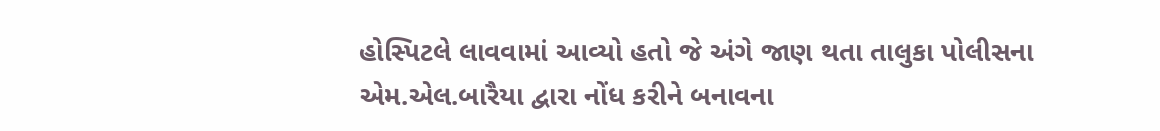હોસ્પિટલે લાવવામાં આવ્યો હતો જે અંગે જાણ થતા તાલુકા પોલીસના એમ.એલ.બારૈયા દ્વારા નોંધ કરીને બનાવના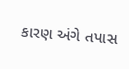કારણ અંગે તપાસ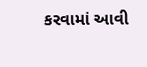કરવામાં આવી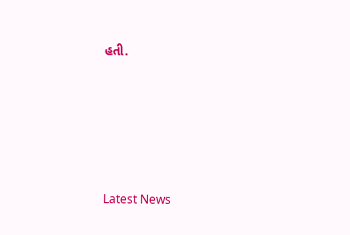હતી.






Latest News